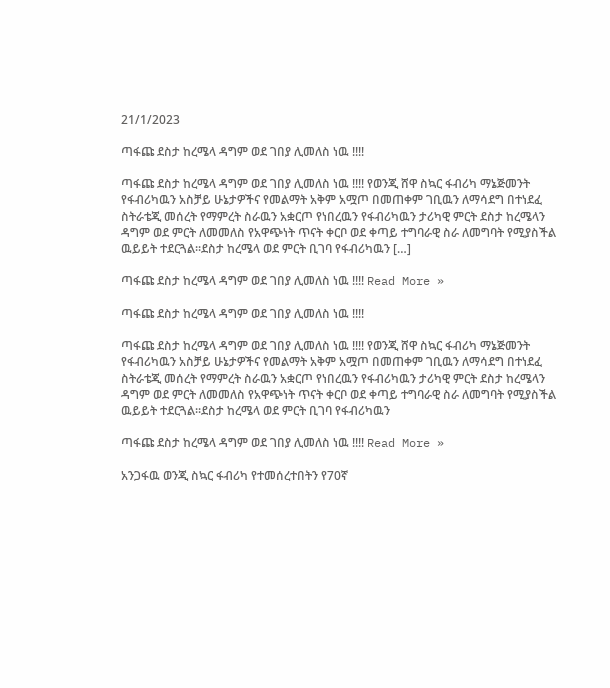21/1/2023

ጣፋጩ ደስታ ከረሜላ ዳግም ወደ ገበያ ሊመለስ ነዉ !!!!

ጣፋጩ ደስታ ከረሜላ ዳግም ወደ ገበያ ሊመለስ ነዉ !!!! የወንጂ ሸዋ ስኳር ፋብሪካ ማኔጅመንት የፋብሪካዉን አስቻይ ሁኔታዎችና የመልማት አቅም አሟጦ በመጠቀም ገቢዉን ለማሳደግ በተነደፈ ስትራቴጂ መሰረት የማምረት ስራዉን አቋርጦ የነበረዉን የፋብሪካዉን ታሪካዊ ምርት ደስታ ከረሜላን ዳግም ወደ ምርት ለመመለስ የአዋጭነት ጥናት ቀርቦ ወደ ቀጣይ ተግባራዊ ስራ ለመግባት የሚያስችል ዉይይት ተደርጓል፡፡ደስታ ከረሜላ ወደ ምርት ቢገባ የፋብሪካዉን […]

ጣፋጩ ደስታ ከረሜላ ዳግም ወደ ገበያ ሊመለስ ነዉ !!!! Read More »

ጣፋጩ ደስታ ከረሜላ ዳግም ወደ ገበያ ሊመለስ ነዉ !!!!

ጣፋጩ ደስታ ከረሜላ ዳግም ወደ ገበያ ሊመለስ ነዉ !!!! የወንጂ ሸዋ ስኳር ፋብሪካ ማኔጅመንት የፋብሪካዉን አስቻይ ሁኔታዎችና የመልማት አቅም አሟጦ በመጠቀም ገቢዉን ለማሳደግ በተነደፈ ስትራቴጂ መሰረት የማምረት ስራዉን አቋርጦ የነበረዉን የፋብሪካዉን ታሪካዊ ምርት ደስታ ከረሜላን ዳግም ወደ ምርት ለመመለስ የአዋጭነት ጥናት ቀርቦ ወደ ቀጣይ ተግባራዊ ስራ ለመግባት የሚያስችል ዉይይት ተደርጓል፡፡ደስታ ከረሜላ ወደ ምርት ቢገባ የፋብሪካዉን

ጣፋጩ ደስታ ከረሜላ ዳግም ወደ ገበያ ሊመለስ ነዉ !!!! Read More »

አንጋፋዉ ወንጂ ስኳር ፋብሪካ የተመሰረተበትን የ70ኛ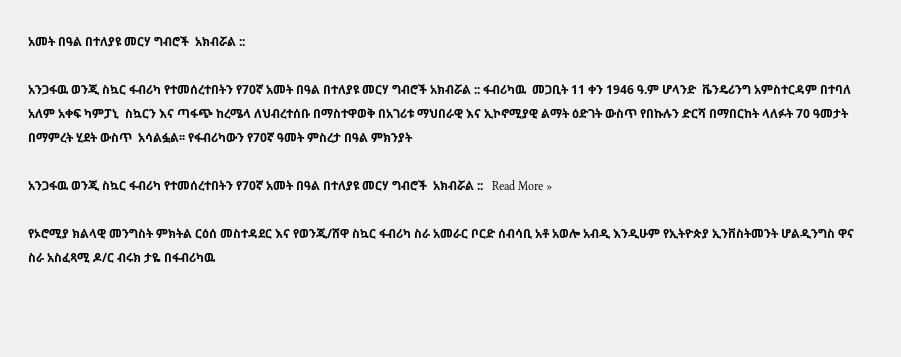አመት በዓል በተለያዩ መርሃ ግብሮች  አክብሯል ::

አንጋፋዉ ወንጂ ስኳር ፋብሪካ የተመሰረተበትን የ70ኛ አመት በዓል በተለያዩ መርሃ ግብሮች አክብሯል :: ፋብሪካዉ  መጋቢት 11 ቀን 1946 ዓ.ም ሆላንድ  ቬንዴሪንግ አምስተርዳም በተባለ  አለም አቀፍ ካምፓኒ  ስኳርን እና ጣፋጭ ከረሜላ ለህብረተሰቡ በማስተዋወቅ በአገሪቱ ማህበራዊ እና ኢኮኖሚያዊ ልማት ዕድገት ውስጥ የበኩሉን ድርሻ በማበርከት ላለፉት 70 ዓመታት በማምረት ሂደት ውስጥ  አሳልፏል፡፡ የፋብሪካውን የ70ኛ ዓመት ምስረታ በዓል ምክንያት

አንጋፋዉ ወንጂ ስኳር ፋብሪካ የተመሰረተበትን የ70ኛ አመት በዓል በተለያዩ መርሃ ግብሮች  አክብሯል ::   Read More »

የኦሮሚያ ክልላዊ መንግስት ምክትል ርዕሰ መስተዳደር እና የወንጂ/ሸዋ ስኳር ፋብሪካ ስራ አመራር ቦርድ ሰብሳቢ አቶ አወሎ አብዲ እንዲሁም የኢትዮጵያ ኢንቨስትመንት ሆልዲንግስ ዋና ስራ አስፈጻሚ ዶ/ር ብሩክ ታዬ በፋብሪካዉ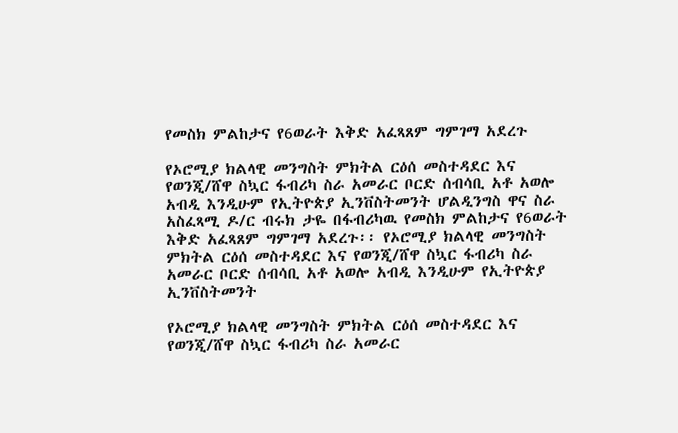የመስክ ምልከታና የ6ወራት እቅድ አፈጻጸም ግምገማ አደረጉ

የኦሮሚያ ክልላዊ መንግስት ምክትል ርዕሰ መስተዳደር እና የወንጂ/ሸዋ ስኳር ፋብሪካ ስራ አመራር ቦርድ ሰብሳቢ አቶ አወሎ አብዲ እንዲሁም የኢትዮጵያ ኢንቨስትመንት ሆልዲንግስ ዋና ስራ አስፈጻሚ ዶ/ር ብሩክ ታዬ በፋብሪካዉ የመስክ ምልከታና የ6ወራት እቅድ አፈጻጸም ግምገማ አደረጉ፡፡ የኦሮሚያ ክልላዊ መንግስት ምክትል ርዕሰ መስተዳደር እና የወንጂ/ሸዋ ስኳር ፋብሪካ ስራ አመራር ቦርድ ሰብሳቢ አቶ አወሎ አብዲ እንዲሁም የኢትዮጵያ ኢንቨስትመንት

የኦሮሚያ ክልላዊ መንግስት ምክትል ርዕሰ መስተዳደር እና የወንጂ/ሸዋ ስኳር ፋብሪካ ስራ አመራር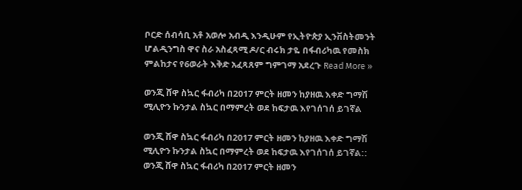ቦርድ ሰብሳቢ አቶ አወሎ አብዲ እንዲሁም የኢትዮጵያ ኢንቨስትመንት ሆልዲንግስ ዋና ስራ አስፈጻሚ ዶ/ር ብሩክ ታዬ በፋብሪካዉ የመስክ ምልከታና የ6ወራት እቅድ አፈጻጸም ግምገማ አደረጉ Read More »

ወንጂ ሸዋ ስኳር ፋብሪካ በ2017 ምርት ዘመን ከያዘዉ እቀድ ግማሽ ሚሊዮን ኩንታል ስኳር በማምረት ወደ ከፍታዉ እየገሰገሰ ይገኛል

ወንጂ ሸዋ ስኳር ፋብሪካ በ2017 ምርት ዘመን ከያዘዉ እቀድ ግማሽ ሚሊዮን ኩንታል ስኳር በማምረት ወደ ከፍታዉ እየገሰገሰ ይገኛል:: ወንጂ ሸዋ ስኳር ፋብሪካ በ2017 ምርት ዘመን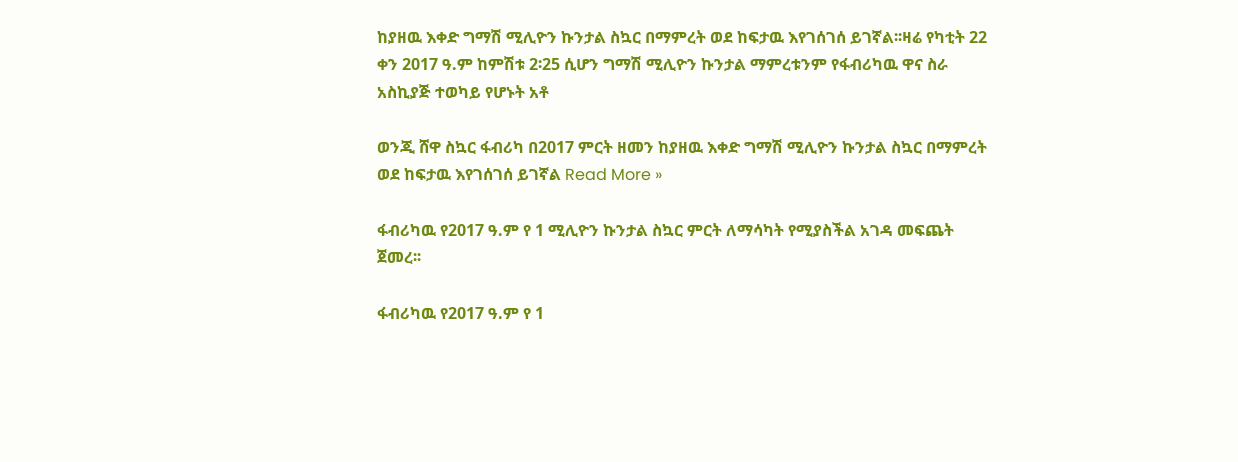ከያዘዉ እቀድ ግማሽ ሚሊዮን ኩንታል ስኳር በማምረት ወደ ከፍታዉ እየገሰገሰ ይገኛል፡፡ዛሬ የካቲት 22 ቀን 2017 ዓ.ም ከምሽቱ 2፡25 ሲሆን ግማሽ ሚሊዮን ኩንታል ማምረቱንም የፋብሪካዉ ዋና ስራ አስኪያጅ ተወካይ የሆኑት አቶ

ወንጂ ሸዋ ስኳር ፋብሪካ በ2017 ምርት ዘመን ከያዘዉ እቀድ ግማሽ ሚሊዮን ኩንታል ስኳር በማምረት ወደ ከፍታዉ እየገሰገሰ ይገኛል Read More »

ፋብሪካዉ የ2017 ዓ.ም የ 1 ሚሊዮን ኩንታል ስኳር ምርት ለማሳካት የሚያስችል አገዳ መፍጨት ጀመረ፡፡

ፋብሪካዉ የ2017 ዓ.ም የ 1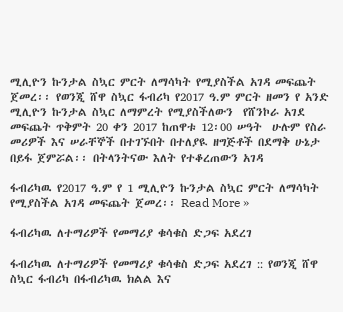ሚሊዮን ኩንታል ስኳር ምርት ለማሳካት የሚያስችል አገዳ መፍጨት ጀመረ፡፡ የወንጂ ሸዋ ስኳር ፋብሪካ የ2017 ዓ.ም ምርት ዘመን የ አንድ ሚሊዮን ኩንታል ስኳር ለማምረት የሚያስችለውን  የሸንኮራ አገደ መፍጨት ጥቅምት 20 ቀን 2017 ከጠዋቱ 12፡00 ሠዓት  ሁሉም የስራ መሪዎች እና ሠራቸኞች በተገኙበት በተለያዪ ዘግጅቶች በደማቅ ሁኔታ በይፋ ጀምሯል፡፡ በትላንትናው እለት የተቆረጠውን አገዳ

ፋብሪካዉ የ2017 ዓ.ም የ 1 ሚሊዮን ኩንታል ስኳር ምርት ለማሳካት የሚያስችል አገዳ መፍጨት ጀመረ፡፡ Read More »

ፋብሪካዉ ለተማሪዎች የመማሪያ ቁሳቁስ ድጋፍ አደረገ

ፋብሪካዉ ለተማሪዎች የመማሪያ ቁሳቁስ ድጋፍ አደረገ :: የወንጂ ሸዋ ስኳር ፋብሪካ በፋብሪካዉ ክልል እና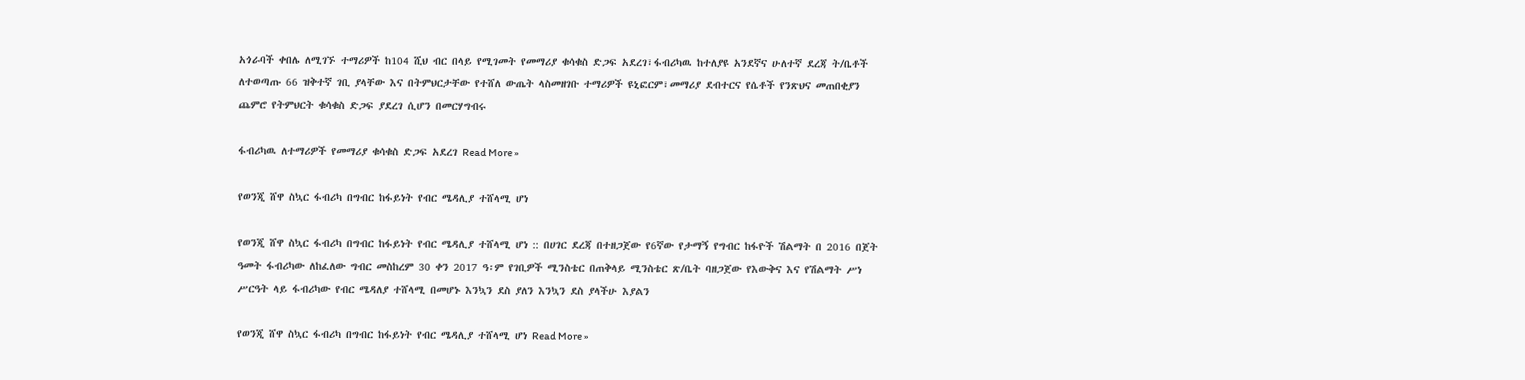አጎራባች ቀበሌ ለሚገኙ ተማሪዎች ከ104 ሺህ ብር በላይ የሚገመት የመማሪያ ቁሳቁስ ድጋፍ አደረገ፣ፋብሪካዉ ከተለያዩ አንደኛና ሁለተኛ ደረጃ ት/ቤቶች ለተወጣጡ 66 ዝቅተኛ ገቢ ያላቸው እና በትምህርታቸው የተሸለ ውጤት ላስመዘገቡ ተማሪዎች ዩኒፎርም፣መማሪያ ደብተርና የሴቶች የንጽህና መጠበቂያን ጨምሮ የትምህርት ቁሳቁስ ድጋፍ ያደረገ ሲሆን በመርሃግብሩ

ፋብሪካዉ ለተማሪዎች የመማሪያ ቁሳቁስ ድጋፍ አደረገ Read More »

የወንጂ ሸዋ ስኳር ፋብሪካ በግብር ከፋይነት የብር ሜዳሊያ ተሸላሚ ሆነ

የወንጂ ሸዋ ስኳር ፋብሪካ በግብር ከፋይነት የብር ሜዳሊያ ተሸላሚ ሆነ :: በሀገር ደረጃ በተዘጋጀው የ6ኛው የታማኝ የግብር ከፋዮች ሽልማት በ 2016 በጀት ዓመት ፋብሪካው ለከፈለው ግብር መስከረም 30 ቀን 2017 ዓ፡ም የገቢዎች ሚንስቴር በጠቅላይ ሚንስቴር ጽ/ቤት ባዘጋጀው የእውቅና እና የሽልማት ሥነ ሥርዓት ላይ ፋብሪካው የብር ሜዳለያ ተሸላሚ በመሆኑ እንኳን ደስ ያለን እንኳን ደስ ያላችሁ እያልን

የወንጂ ሸዋ ስኳር ፋብሪካ በግብር ከፋይነት የብር ሜዳሊያ ተሸላሚ ሆነ Read More »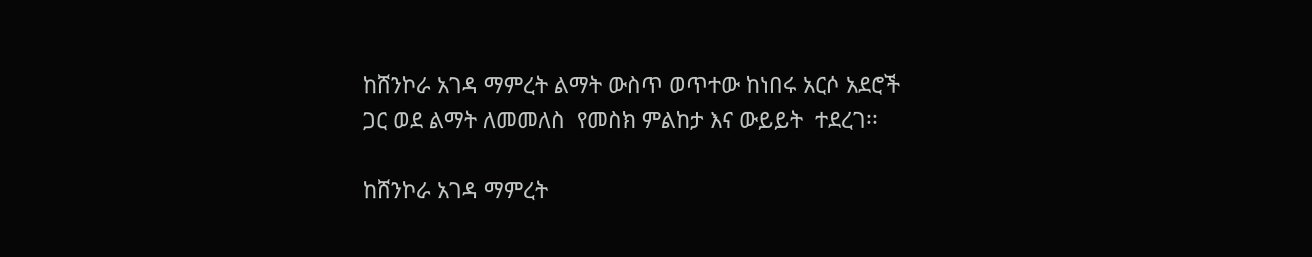ከሸንኮራ አገዳ ማምረት ልማት ውስጥ ወጥተው ከነበሩ አርሶ አደሮች ጋር ወደ ልማት ለመመለስ  የመስክ ምልከታ እና ውይይት  ተደረገ፡፡

ከሸንኮራ አገዳ ማምረት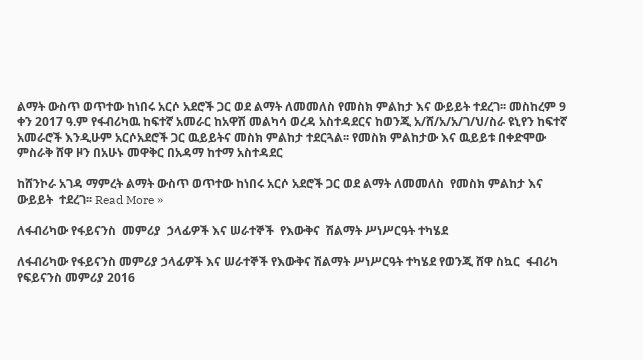ልማት ውስጥ ወጥተው ከነበሩ አርሶ አደሮች ጋር ወደ ልማት ለመመለስ የመስክ ምልከታ እና ውይይት ተደረገ፡፡ መስከረም 9 ቀን 2017 ዓ.ም የፋብሪካዉ ከፍተኛ አመራር ከአዋሽ መልካሳ ወረዳ አስተዳደርና ከወንጂ አ/ሸ/አ/አ/ገ/ህ/ስራ ዩኒየን ከፍተኛ አመራሮች እንዲሁም አርሶአደሮች ጋር ዉይይትና መስክ ምልከታ ተደርጓል፡፡ የመስክ ምልከታው እና ዉይይቱ በቀድሞው ምስራቅ ሸዋ ዞን በአሁኑ መዋቅር በአዳማ ከተማ አስተዳደር

ከሸንኮራ አገዳ ማምረት ልማት ውስጥ ወጥተው ከነበሩ አርሶ አደሮች ጋር ወደ ልማት ለመመለስ  የመስክ ምልከታ እና ውይይት  ተደረገ፡፡ Read More »

ለፋብሪካው የፋይናንስ  መምሪያ  ኃላፊዎች እና ሠራተኞች  የእውቅና  ሽልማት ሥነሥርዓት ተካሄደ

ለፋብሪካው የፋይናንስ መምሪያ ኃላፊዎች እና ሠራተኞች የእውቅና ሽልማት ሥነሥርዓት ተካሄደ የወንጂ ሸዋ ስኳር  ፋብሪካ የፍይናንስ መምሪያ 2016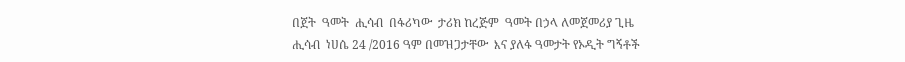በጀት  ዓመት  ሒሳብ  በፋሪካው  ታሪክ ከረጅም  ዓመት በኃላ ለመጀመሪያ ጊዜ  ሒሳብ  ነሀሴ 24 /2016 ዓም በመዝጋታቸው  እና ያለፋ ዓመታት የኦዲት ግኝቶች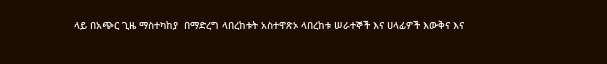ላይ በአጭር ጊዜ ማስተካከያ  በማድረግ ላበረከቱት አስተዋጽኦ ላበረከቱ ሠራተኞች እና ሀላፊዎች እውቅና እና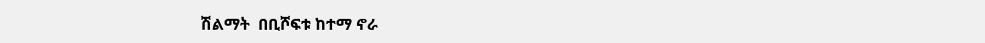ሽልማት  በቢሾፍቱ ከተማ ኖራ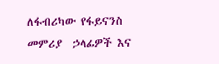ለፋብሪካው የፋይናንስ  መምሪያ  ኃላፊዎች እና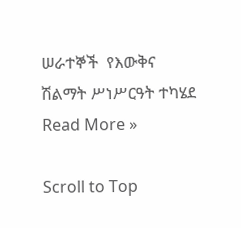ሠራተኞች  የእውቅና  ሽልማት ሥነሥርዓት ተካሄደ Read More »

Scroll to Top